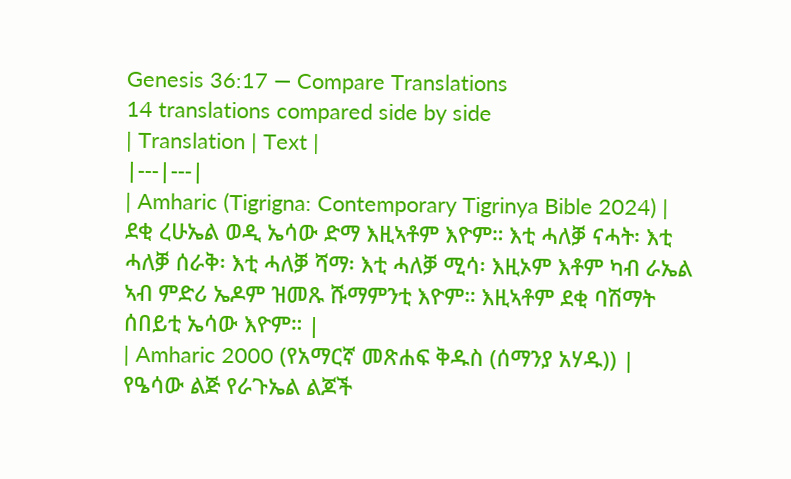Genesis 36:17 — Compare Translations
14 translations compared side by side
| Translation | Text |
|---|---|
| Amharic (Tigrigna: Contemporary Tigrinya Bible 2024) | ደቂ ረሁኤል ወዲ ኤሳው ድማ እዚኣቶም እዮም። እቲ ሓለቓ ናሓት፡ እቲ ሓለቓ ሰራቅ፡ እቲ ሓለቓ ሻማ፡ እቲ ሓለቓ ሚሳ፡ እዚኦም እቶም ካብ ራኤል ኣብ ምድሪ ኤዶም ዝመጹ ሹማምንቲ እዮም። እዚኣቶም ደቂ ባሽማት ሰበይቲ ኤሳው እዮም። |
| Amharic 2000 (የአማርኛ መጽሐፍ ቅዱስ (ሰማንያ አሃዱ)) | የዔሳው ልጅ የራጉኤል ልጆች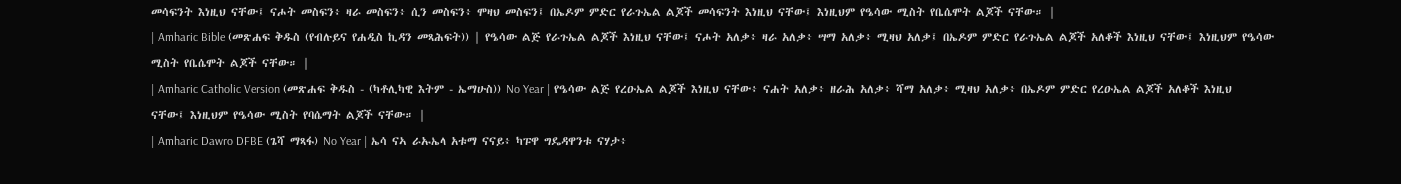መሳፍንት እነዚህ ናቸው፤ ናሖት መስፍን፥ ዛራ መስፍን፥ ሲን መስፍን፥ ሞዛህ መስፍን፤ በኤዶም ምድር የራጉኤል ልጆች መሳፍንት እነዚህ ናቸው፤ እነዚህም የዔሳው ሚስት የቤሴሞት ልጆች ናቸው። |
| Amharic Bible (መጽሐፍ ቅዱስ (የብሉይና የሐዲስ ኪዳን መጻሕፍት)) | የዔሳው ልጅ የራጉኤል ልጆች እነዚህ ናቸው፤ ናሖት አለቃ፥ ዛራ አለቃ፥ ሣማ አለቃ፥ ሚዛህ አለቃ፤ በኤዶም ምድር የራጉኤል ልጆች አለቆች እነዚህ ናቸው፤ እነዚህም የዔሳው ሚስት የቤሴሞት ልጆች ናቸው። |
| Amharic Catholic Version (መጽሐፍ ቅዱስ - (ካቶሊካዊ እትም - ኤማሁስ)) No Year | የዔሳው ልጅ የረዑኤል ልጆች እነዚህ ናቸው፥ ናሐት አለቃ፥ ዘራሕ አለቃ፥ ሻማ አለቃ፥ ሚዛህ አለቃ፥ በኤዶም ምድር የረዑኤል ልጆች አለቆች እነዚህ ናቸው፤ እነዚህም የዔሳው ሚስት የባሴማት ልጆች ናቸው። |
| Amharic Dawro DFBE (ጌሻ ማጻፋ) No Year | ኤሳ ናኣ ራኡኤላ አቱማ ናናይ፥ ካፑዋ ግዴዳዋንቱ ናሃታ፥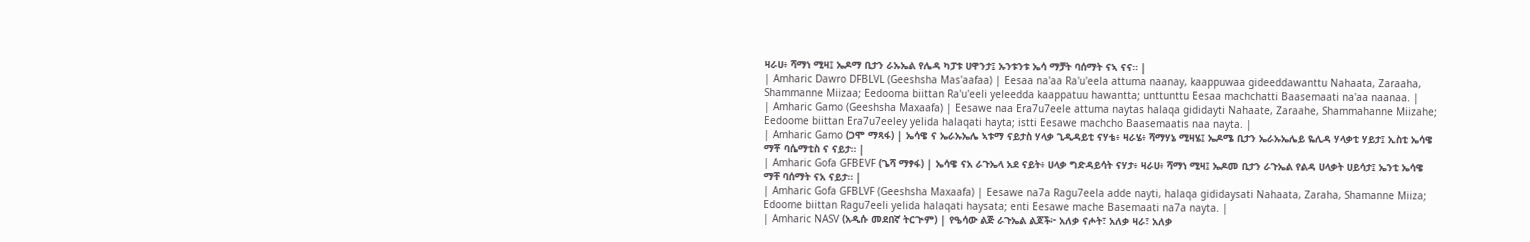ዛራሀ፥ ሻማነ ሚዛ፤ ኤዶማ ቢታን ራኡኤል የሌዳ ካፓቱ ሀዋንታ፤ ኡንቱንቱ ኤሳ ማቻት ባሰማት ናኣ ናና። |
| Amharic Dawro DFBLVL (Geeshsha Mas'aafaa) | Eesaa na'aa Ra'u'eela attuma naanay, kaappuwaa gideeddawanttu Nahaata, Zaraaha, Shammanne Miizaa; Eedooma biittan Ra'u'eeli yeleedda kaappatuu hawantta; unttunttu Eesaa machchatti Baasemaati na'aa naanaa. |
| Amharic Gamo (Geeshsha Maxaafa) | Eesawe naa Era7u7eele attuma naytas halaqa gididayti Nahaate, Zaraahe, Shammahanne Miizahe; Eedoome biittan Era7u7eeley yelida halaqati hayta; istti Eesawe machcho Baasemaatis naa nayta. |
| Amharic Gamo (ጋሞ ማጻፋ) | ኤሳዌ ና ኤራኡኤሌ ኣቱማ ናይታስ ሃላቃ ጊዲዳይቲ ናሃቴ፥ ዛራሄ፥ ሻማሃኔ ሚዛሄ፤ ኤዶሜ ቢታን ኤራኡኤሌይ ዬሊዳ ሃላቃቲ ሃይታ፤ ኢስቲ ኤሳዌ ማቾ ባሴማቲስ ና ናይታ። |
| Amharic Gofa GFBEVF (ጌሻ ማፃፋ) | ኤሳዌ ናአ ራጉኤላ አደ ናይት፥ ሀላቃ ግድዳይሳት ናሃታ፥ ዛራሀ፥ ሻማነ ሚዛ፤ ኤዶመ ቢታን ራጉኤል የልዳ ሀላቃት ሀይሳታ፤ ኤንቲ ኤሳዌ ማቸ ባሰማት ናአ ናይታ። |
| Amharic Gofa GFBLVF (Geeshsha Maxaafa) | Eesawe na7a Ragu7eela adde nayti, halaqa gididaysati Nahaata, Zaraha, Shamanne Miiza; Edoome biittan Ragu7eeli yelida halaqati haysata; enti Eesawe mache Basemaati na7a nayta. |
| Amharic NASV (አዲሱ መደበኛ ትርጒም) | የዔሳው ልጅ ራጉኤል ልጆች፦ አለቃ ናሖት፣ አለቃ ዛራ፣ አለቃ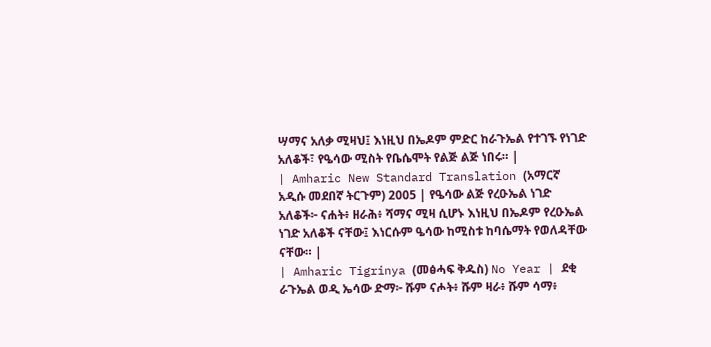ሣማና አለቃ ሚዛህ፤ እነዚህ በኤዶም ምድር ከራጉኤል የተገኙ የነገድ አለቆች፣ የዔሳው ሚስት የቤሴሞት የልጅ ልጅ ነበሩ። |
| Amharic New Standard Translation (አማርኛ አዲሱ መደበኛ ትርጉም) 2005 | የዔሳው ልጅ የረዑኤል ነገድ አለቆች፦ ናሐት፥ ዘራሕ፥ ሻማና ሚዛ ሲሆኑ እነዚህ በኤዶም የረዑኤል ነገድ አለቆች ናቸው፤ እነርሱም ዔሳው ከሚስቱ ከባሴማት የወለዳቸው ናቸው። |
| Amharic Tigrinya (መፅሓፍ ቅዱስ) No Year | ደቂ ራጉኤል ወዲ ኤሳው ድማ፦ ሹም ናሖት፥ ሹም ዛራ፥ ሹም ሳማ፥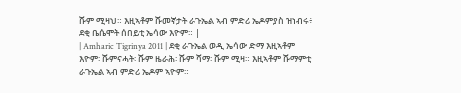ሹም ሚዛህ። እዚኣቶም ሹመኛታት ራጉኤል ኣብ ምድሪ ኤዶምያስ ዝነብሩ፥ ደቂ ቤሴሞት ሰበይቲ ኤሳው እዮም። |
| Amharic Tigrinya 2011 | ደቂ ራጉኤል ወዲ ኤሳው ድማ እዚኣቶም እዮም፡ ሹምናሓት፡ ሹም ዜራሕ፡ ሹም ሻማ፡ ሹም ሚዛ። እዚኣቶም ሹማምቲ ራጉኤል ኣብ ምድሪ ኤዶም ኣዮም።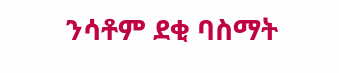ንሳቶም ደቂ ባስማት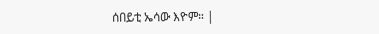ሰበይቲ ኤሳው እዮም። |